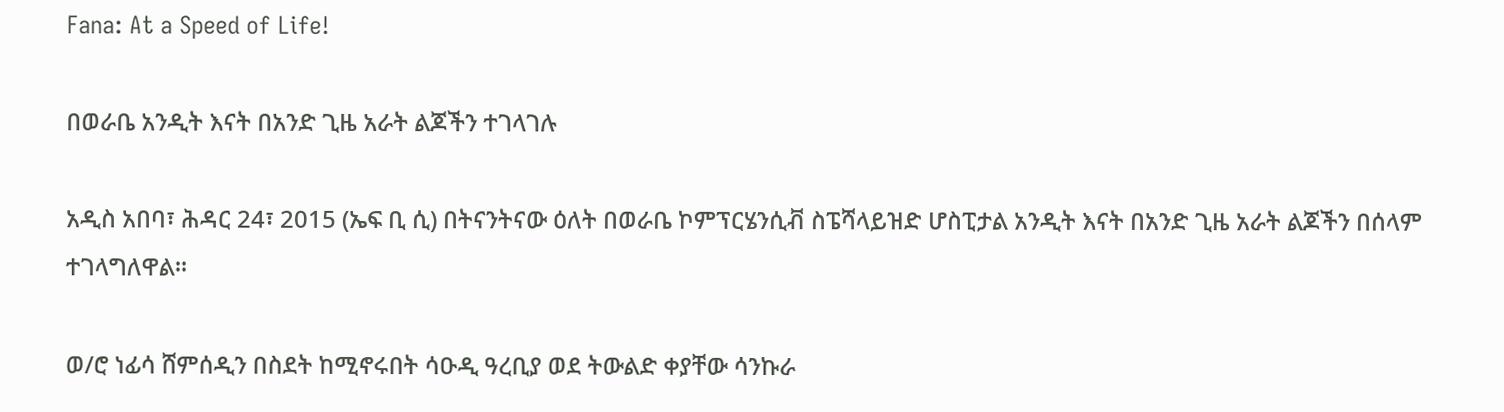Fana: At a Speed of Life!

በወራቤ አንዲት እናት በአንድ ጊዜ አራት ልጆችን ተገላገሉ

አዲስ አበባ፣ ሕዳር 24፣ 2015 (ኤፍ ቢ ሲ) በትናንትናው ዕለት በወራቤ ኮምፕርሄንሲቭ ስፔሻላይዝድ ሆስፒታል አንዲት እናት በአንድ ጊዜ አራት ልጆችን በሰላም ተገላግለዋል።

ወ/ሮ ነፊሳ ሸምሰዲን በስደት ከሚኖሩበት ሳዑዲ ዓረቢያ ወደ ትውልድ ቀያቸው ሳንኩራ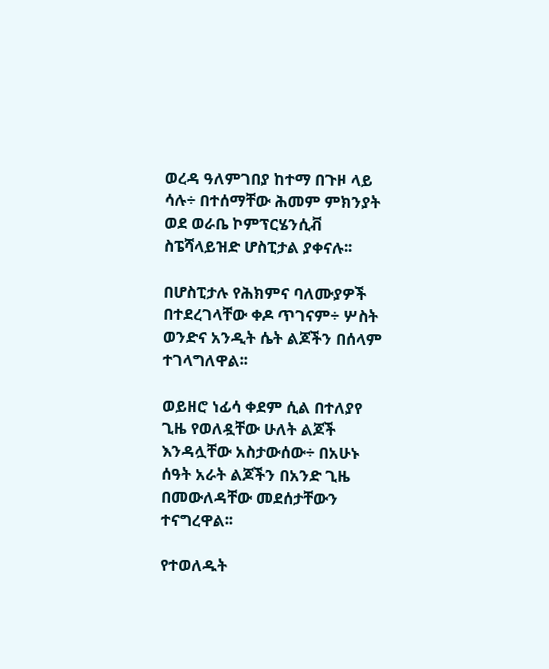ወረዳ ዓለምገበያ ከተማ በጉዞ ላይ ሳሉ÷ በተሰማቸው ሕመም ምክንያት ወደ ወራቤ ኮምፕርሄንሲቭ ስፔሻላይዝድ ሆስፒታል ያቀናሉ፡፡

በሆስፒታሉ የሕክምና ባለሙያዎች በተደረገላቸው ቀዶ ጥገናም÷ ሦስት ወንድና አንዲት ሴት ልጆችን በሰላም ተገላግለዋል፡፡

ወይዘሮ ነፊሳ ቀደም ሲል በተለያየ ጊዜ የወለዷቸው ሁለት ልጆች እንዳሏቸው አስታውሰው÷ በአሁኑ ሰዓት አራት ልጆችን በአንድ ጊዜ በመውለዳቸው መደሰታቸውን ተናግረዋል፡፡

የተወለዱት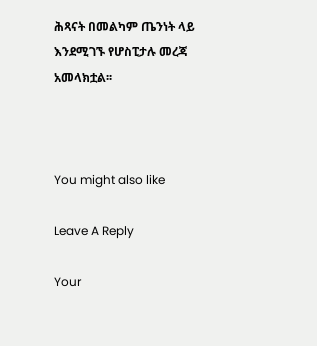ሕጻናት በመልካም ጤንነት ላይ እንደሚገኙ የሆስፒታሉ መረጃ አመላክቷል፡፡



You might also like

Leave A Reply

Your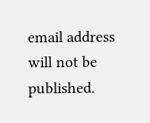email address will not be published.